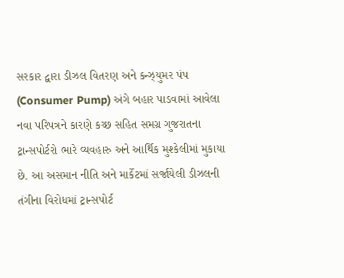સરકાર દ્વારા ડીઝલ વિતરણ અને કન્ઝ્યુમર પંપ (Consumer Pump) અંગે બહાર પાડવામાં આવેલા નવા પરિપત્રને કારણે કચ્છ સહિત સમગ્ર ગુજરાતના ટ્રાન્સપોર્ટરો ભારે વ્યવહારુ અને આર્થિક મુશ્કેલીમાં મુકાયા છે. આ અસમાન નીતિ અને માર્કેટમાં સર્જાયેલી ડીઝલની તંગીના વિરોધમાં ટ્રાન્સપોર્ટ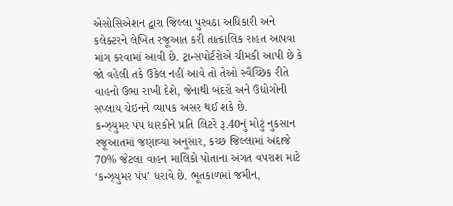એસોસિએશન દ્વારા જિલ્લા પુરવઠા અધિકારી અને કલેક્ટરને લેખિત રજૂઆત કરી તાત્કાલિક રાહત આપવા માંગ કરવામાં આવી છે. ટ્રાન્સપોર્ટરોએ ચીમકી આપી છે કે જો વહેલી તકે ઉકેલ નહીં આવે તો તેઓ સ્વૈચ્છિક રીતે વાહનો ઉભા રાખી દેશે, જેનાથી બંદરો અને ઉદ્યોગોની સપ્લાય ચેઇનને વ્યાપક અસર થઈ શકે છે.
કન્ઝ્યુમર પંપ ધારકોને પ્રતિ લિટરે રૂ.40નું મોટું નુકસાન
રજૂઆતમાં જણાવ્યા અનુસાર, કચ્છ જિલ્લામાં અંદાજે 70% જેટલા વાહન માલિકો પોતાના અંગત વપરાશ માટે ‘કન્ઝ્યુમર પંપ’ ધરાવે છે. ભૂતકાળમાં જમીન,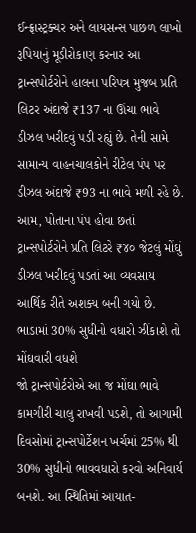ઈન્ફ્રાસ્ટ્રક્ચર અને લાયસન્સ પાછળ લાખો રૂપિયાનું મૂડીરોકાણ કરનાર આ ટ્રાન્સપોર્ટરોને હાલના પરિપત્ર મુજબ પ્રતિ લિટર અંદાજે ₹137 ના ઊંચા ભાવે ડીઝલ ખરીદવું પડી રહ્યું છે. તેની સામે સામાન્ય વાહનચાલકોને રીટેલ પંપ પર ડીઝલ અંદાજે ₹93 ના ભાવે મળી રહે છે. આમ, પોતાના પંપ હોવા છતાં ટ્રાન્સપોર્ટરોને પ્રતિ લિટરે ₹૪૦ જેટલું મોંઘું ડીઝલ ખરીદવું પડતાં આ વ્યવસાય આર્થિક રીતે અશક્ય બની ગયો છે.
ભાડામાં 30% સુધીનો વધારો ઝીંકાશે તો મોંઘવારી વધશે
જો ટ્રાન્સપોર્ટરોએ આ જ મોંઘા ભાવે કામગીરી ચાલુ રાખવી પડશે, તો આગામી દિવસોમાં ટ્રાન્સપોર્ટેશન ખર્ચમાં 25% થી 30% સુધીનો ભાવવધારો કરવો અનિવાર્ય બનશે. આ સ્થિતિમાં આયાત-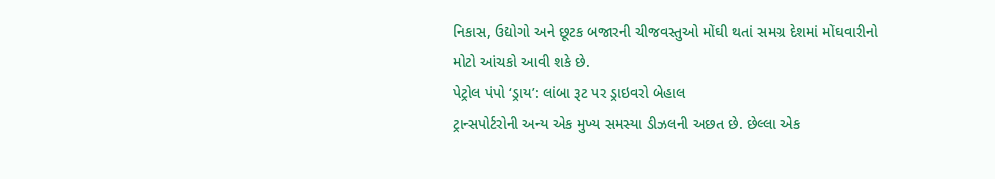નિકાસ, ઉદ્યોગો અને છૂટક બજારની ચીજવસ્તુઓ મોંઘી થતાં સમગ્ર દેશમાં મોંઘવારીનો મોટો આંચકો આવી શકે છે.
પેટ્રોલ પંપો ‘ડ્રાય’: લાંબા રૂટ પર ડ્રાઇવરો બેહાલ
ટ્રાન્સપોર્ટરોની અન્ય એક મુખ્ય સમસ્યા ડીઝલની અછત છે. છેલ્લા એક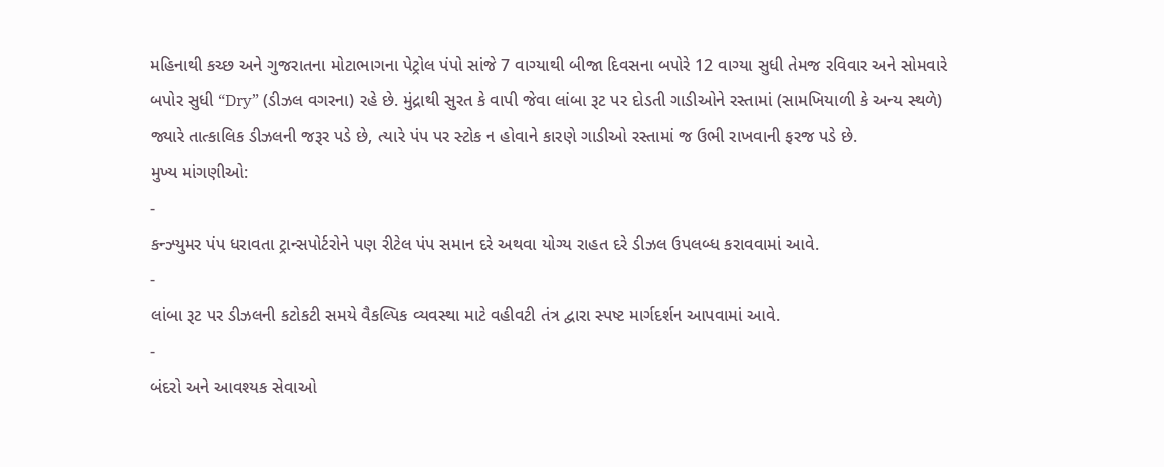મહિનાથી કચ્છ અને ગુજરાતના મોટાભાગના પેટ્રોલ પંપો સાંજે 7 વાગ્યાથી બીજા દિવસના બપોરે 12 વાગ્યા સુધી તેમજ રવિવાર અને સોમવારે બપોર સુધી “Dry” (ડીઝલ વગરના) રહે છે. મુંદ્રાથી સુરત કે વાપી જેવા લાંબા રૂટ પર દોડતી ગાડીઓને રસ્તામાં (સામખિયાળી કે અન્ય સ્થળે) જ્યારે તાત્કાલિક ડીઝલની જરૂર પડે છે, ત્યારે પંપ પર સ્ટોક ન હોવાને કારણે ગાડીઓ રસ્તામાં જ ઉભી રાખવાની ફરજ પડે છે.
મુખ્ય માંગણીઓ:
-
કન્ઝ્યુમર પંપ ધરાવતા ટ્રાન્સપોર્ટરોને પણ રીટેલ પંપ સમાન દરે અથવા યોગ્ય રાહત દરે ડીઝલ ઉપલબ્ધ કરાવવામાં આવે.
-
લાંબા રૂટ પર ડીઝલની કટોકટી સમયે વૈકલ્પિક વ્યવસ્થા માટે વહીવટી તંત્ર દ્વારા સ્પષ્ટ માર્ગદર્શન આપવામાં આવે.
-
બંદરો અને આવશ્યક સેવાઓ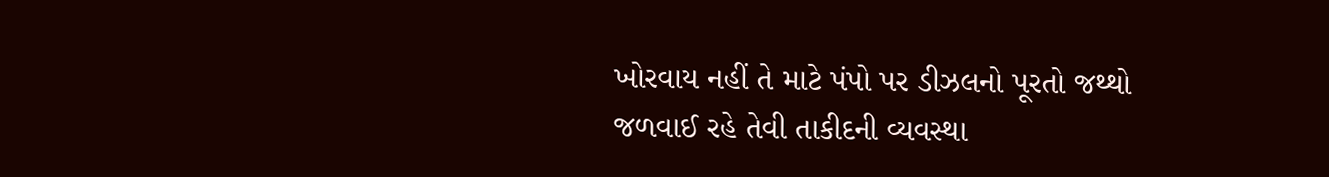ખોરવાય નહીં તે માટે પંપો પર ડીઝલનો પૂરતો જથ્થો જળવાઈ રહે તેવી તાકીદની વ્યવસ્થા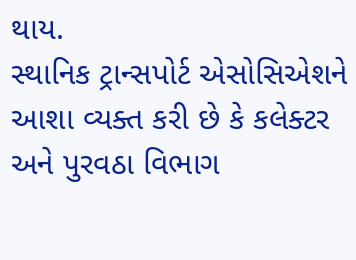થાય.
સ્થાનિક ટ્રાન્સપોર્ટ એસોસિએશને આશા વ્યક્ત કરી છે કે કલેક્ટર અને પુરવઠા વિભાગ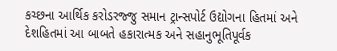કચ્છના આર્થિક કરોડરજ્જુ સમાન ટ્રાન્સપોર્ટ ઉદ્યોગના હિતમાં અને દેશહિતમાં આ બાબતે હકારાત્મક અને સહાનુભૂતિપૂર્વક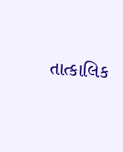તાત્કાલિક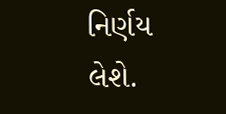નિર્ણય લેશે.